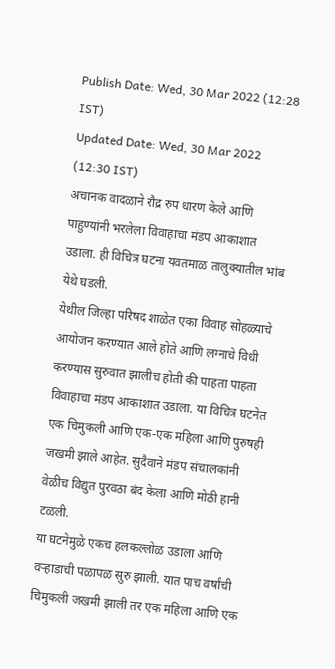Publish Date: Wed, 30 Mar 2022 (12:28 IST)
Updated Date: Wed, 30 Mar 2022 (12:30 IST)
अचानक वादळाने रौद्र रुप धारण केले आणि पाहुण्यांनी भरलेला विवाहाचा मंडप आकाशात उडाला. ही विचित्र घटना यवतमाळ तालुक्यातील भांब येथे घडली.
येथील जिल्हा परिषद शाळेत एका विवाह सोहळ्याचे आयोजन करण्यात आले होते आणि लग्नाचे विधी करण्यास सुरुवात झालीच होती की पाहता पाहता विवाहाचा मंडप आकाशात उडाला. या विचित्र घटनेत एक चिमुकली आणि एक-एक महिला आणि पुरुषही जखमी झाले आहेत. सुदैवाने मंडप संचालकांनी वेळीच विद्युत पुरवठा बंद केला आणि मोठी हानी टळली.
या घटनेमुळे एकच हलकल्लोळ उडाला आणि वऱ्हाडाची पळापळ सुरु झाली. यात पाच वर्षांची चिमुकली जखमी झाली तर एक महिला आणि एक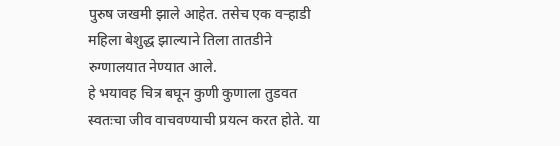पुरुष जखमी झाले आहेत. तसेच एक वऱ्हाडी महिला बेशुद्ध झाल्याने तिला तातडीने रुग्णालयात नेण्यात आले.
हे भयावह चित्र बघून कुणी कुणाला तुडवत स्वतःचा जीव वाचवण्याची प्रयत्न करत होते. या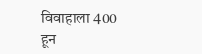विवाहाला 400 हून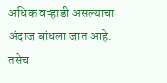अधिक वऱ्हाडी असल्याचा अंदाज बांधला जात आहे. तसेच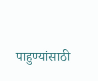पाहुण्यांसाठी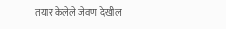तयार केलेले जेवण देखील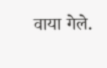वाया गेले.